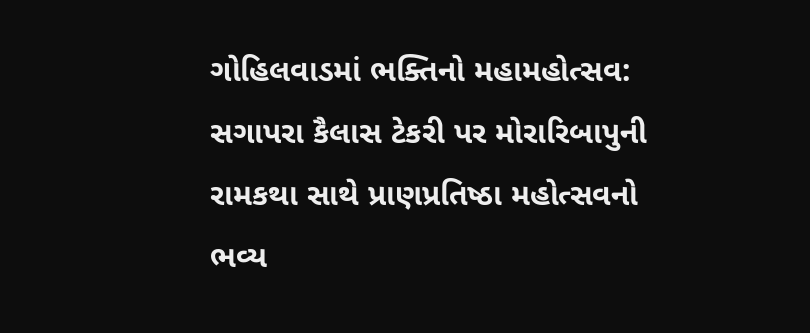ગોહિલવાડમાં ભક્તિનો મહામહોત્સવ: સગાપરા કૈલાસ ટેકરી પર મોરારિબાપુની રામકથા સાથે પ્રાણપ્રતિષ્ઠા મહોત્સવનો ભવ્ય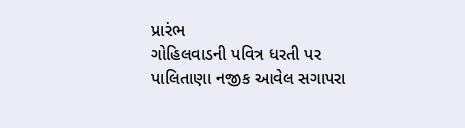પ્રારંભ
ગોહિલવાડની પવિત્ર ધરતી પર પાલિતાણા નજીક આવેલ સગાપરા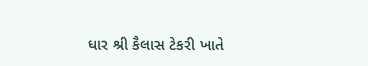ધાર શ્રી કૈલાસ ટેકરી ખાતે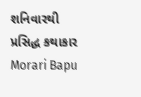શનિવારથી પ્રસિદ્ધ કથાકાર Morari Bapu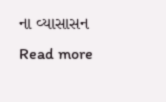ના વ્યાસાસન
Read more